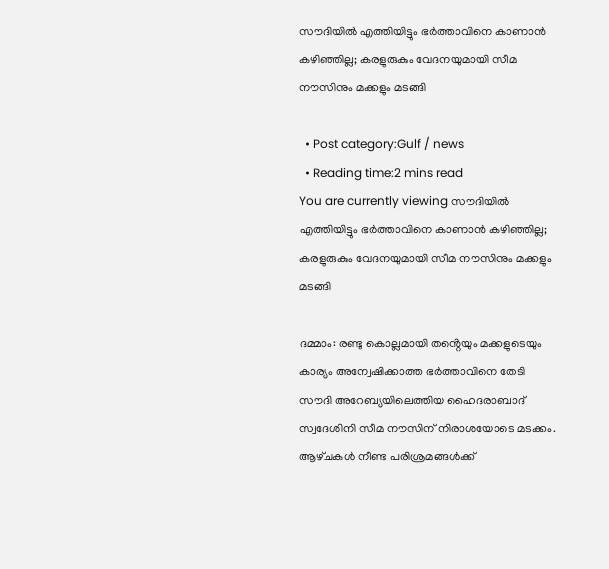സൗദിയിൽ എത്തിയിട്ടും ഭര്‍ത്താവിനെ കാണാന്‍ കഴിഞ്ഞില്ല; കരളുരുകും വേദനയുമായി സീമ നൗസിനും മക്കളും മടങ്ങി

  • Post category:Gulf / news
  • Reading time:2 mins read
You are currently viewing സൗദിയിൽ എത്തിയിട്ടും ഭര്‍ത്താവിനെ കാണാന്‍ കഴിഞ്ഞില്ല; കരളുരുകും വേദനയുമായി സീമ നൗസിനും മക്കളും മടങ്ങി

ദമ്മാം: രണ്ടു കൊല്ലമായി തൻ്റെയും മക്കളുടെയും കാര്യം അന്വേഷിക്കാത്ത ഭര്‍ത്താവിനെ തേടി സൗദി അറേബ്യയിലെത്തിയ ഹൈദരാബാദ് സ്വദേശിനി സീമ നൗസിന് നിരാശയോടെ മടക്കം. ആഴ്‌ചകള്‍ നീണ്ട പരിശ്രമങ്ങള്‍ക്ക്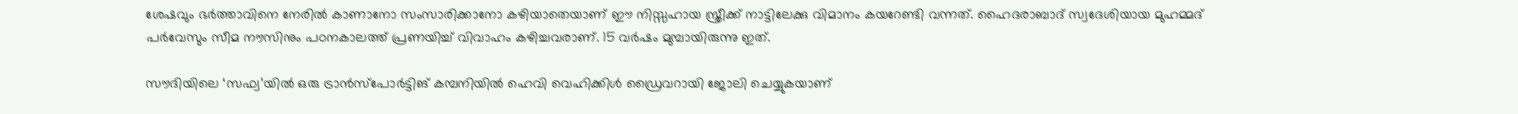ശേഷവും ഭര്‍ത്താവിനെ നേരില്‍ കാണാനോ സംസാരിക്കാനോ കഴിയാതെയാണ് ഈ നിസ്സഹായ സ്ത്രീക്ക് നാട്ടിലേക്കു വിമാനം കയറേണ്ടി വന്നത്. ഹൈദരാബാദ് സ്വദേശിയായ മുഹമ്മദ് പര്‍വേസും സീമ നൗസിനും പഠനകാലത്ത് പ്രണയിച്ച്‌ വിവാഹം കഴിച്ചവരാണ്. 15 വര്‍ഷം മുമ്പായിരുന്നു ഇത്.

സൗദിയിലെ ‘സഫ്വ’യില്‍ ഒരു ട്രാൻസ്പോര്‍ട്ടിങ് കമ്പനിയില്‍ ഹെവി വെഹിക്കിള്‍ ഡ്രൈവറായി ജോലി ചെയ്യുകയാണ്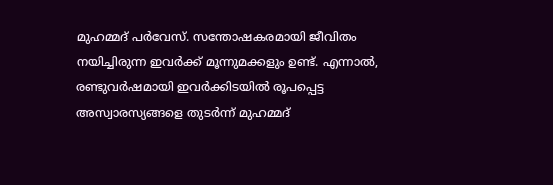മുഹമ്മദ് പര്‍വേസ്. സന്തോഷകരമായി ജീവിതം നയിച്ചിരുന്ന ഇവര്‍ക്ക് മൂന്നുമക്കളും ഉണ്ട്. എന്നാല്‍, രണ്ടുവര്‍ഷമായി ഇവര്‍ക്കിടയില്‍ രൂപപ്പെട്ട അസ്വാരസ്യങ്ങളെ തുടര്‍ന്ന് മുഹമ്മദ്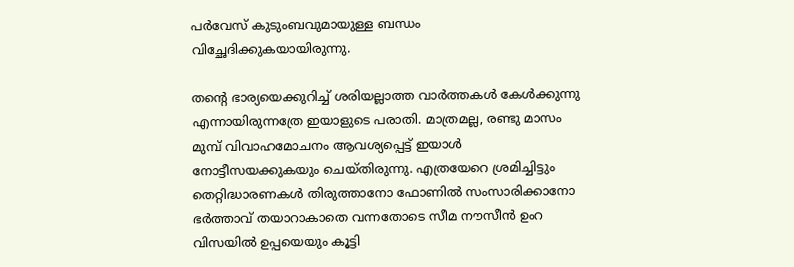പര്‍വേസ് കുടുംബവുമായുള്ള ബന്ധം വിച്ഛേദിക്കുകയായിരുന്നു.

തൻ്റെ ഭാര്യയെക്കുറിച്ച്‌ ശരിയല്ലാത്ത വാര്‍ത്തകള്‍ കേള്‍ക്കുന്നു എന്നായിരുന്നത്രേ ഇയാളുടെ പരാതി. മാത്രമല്ല, രണ്ടു മാസം മുമ്പ് വിവാഹമോചനം ആവശ്യപ്പെട്ട് ഇയാള്‍ നോട്ടീസയക്കുകയും ചെയ്തിരുന്നു. എത്രയേറെ ശ്രമിച്ചിട്ടും തെറ്റിദ്ധാരണകള്‍ തിരുത്താനോ ഫോണില്‍ സംസാരിക്കാനോ ഭര്‍ത്താവ് തയാറാകാതെ വന്നതോടെ സീമ നൗസീൻ ഉംറ വിസയില്‍ ഉപ്പയെയും കൂട്ടി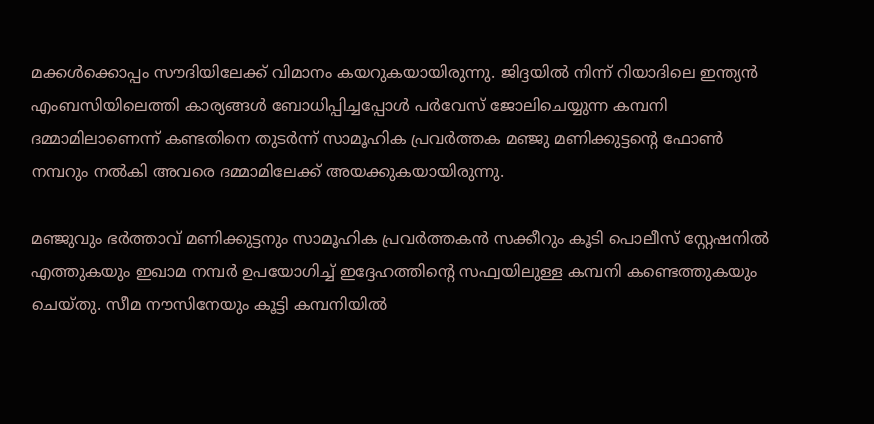മക്കള്‍ക്കൊപ്പം സൗദിയിലേക്ക് വിമാനം കയറുകയായിരുന്നു. ജിദ്ദയില്‍ നിന്ന് റിയാദിലെ ഇന്ത്യൻ എംബസിയിലെത്തി കാര്യങ്ങള്‍ ബോധിപ്പിച്ചപ്പോള്‍ പര്‍വേസ് ജോലിചെയ്യുന്ന കമ്പനി ദമ്മാമിലാണെന്ന് കണ്ടതിനെ തുടര്‍ന്ന് സാമൂഹിക പ്രവര്‍ത്തക മഞ്ജു മണിക്കുട്ടൻ്റെ ഫോണ്‍ നമ്പറും നല്‍കി അവരെ ദമ്മാമിലേക്ക് അയക്കുകയായിരുന്നു.

മഞ്ജുവും ഭര്‍ത്താവ് മണിക്കുട്ടനും സാമൂഹിക പ്രവര്‍ത്തകൻ സക്കീറും കൂടി പൊലീസ് സ്റ്റേഷനില്‍ എത്തുകയും ഇഖാമ നമ്പര്‍ ഉപയോഗിച്ച്‌ ഇദ്ദേഹത്തിൻ്റെ സഫ്വയിലുള്ള കമ്പനി കണ്ടെത്തുകയും ചെയ്‌തു. സീമ നൗസിനേയും കൂട്ടി കമ്പനിയില്‍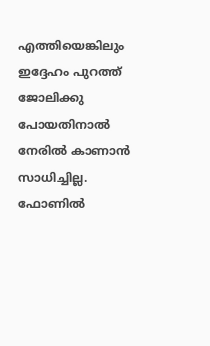എത്തിയെങ്കിലും ഇദ്ദേഹം പുറത്ത് ജോലിക്കു പോയതിനാല്‍ നേരില്‍ കാണാൻ സാധിച്ചില്ല. ഫോണില്‍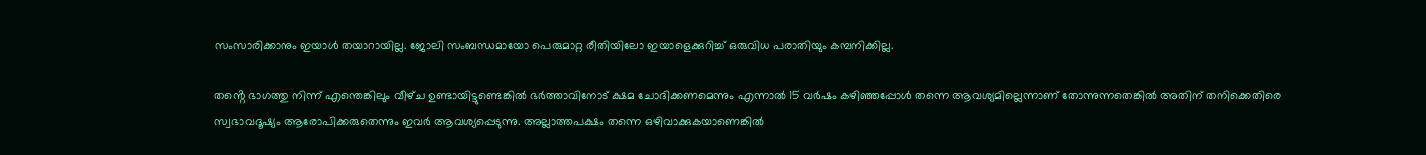സംസാരിക്കാനും ഇയാള്‍ തയാറായില്ല. ജോലി സംബന്ധമായോ പെരുമാറ്റ രീതിയിലോ ഇയാളെക്കുറിച്ച്‌ ഒരുവിധ പരാതിയും കമ്പനിക്കില്ല.

തൻ്റെ ഭാഗത്തു നിന്ന് എന്തെങ്കിലും വീഴ്‌ച ഉണ്ടായിട്ടുണ്ടെങ്കില്‍ ഭര്‍ത്താവിനോട് ക്ഷമ ചോദിക്കണമെന്നും എന്നാല്‍ 15 വര്‍ഷം കഴിഞ്ഞപ്പോള്‍ തന്നെ ആവശ്യമില്ലെന്നാണ് തോന്നുന്നതെങ്കില്‍ അതിന് തനിക്കെതിരെ സ്വഭാവദൂഷ്യം ആരോപിക്കരുതെന്നും ഇവര്‍ ആവശ്യപ്പെടുന്നു. അല്ലാത്തപക്ഷം തന്നെ ഒഴിവാക്കുകയാണെങ്കില്‍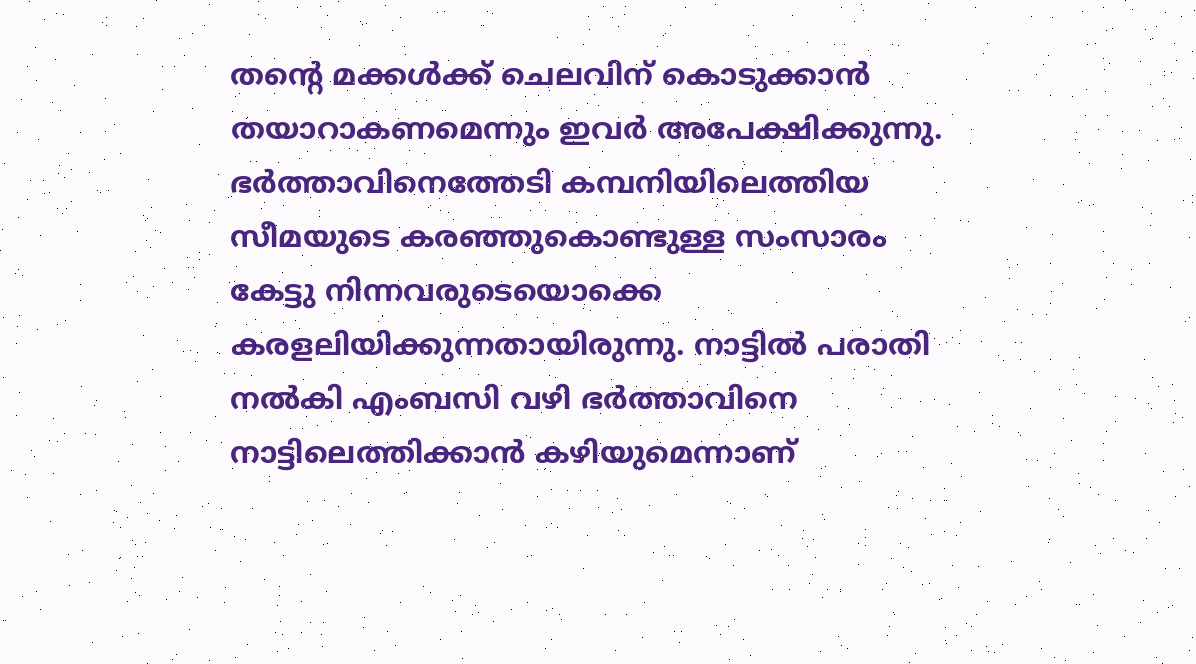തന്‍റെ മക്കള്‍ക്ക് ചെലവിന് കൊടുക്കാൻ തയാറാകണമെന്നും ഇവര്‍ അപേക്ഷിക്കുന്നു. ഭര്‍ത്താവിനെത്തേടി കമ്പനിയിലെത്തിയ സീമയുടെ കരഞ്ഞുകൊണ്ടുള്ള സംസാരം കേട്ടു നിന്നവരുടെയൊക്കെ കരളലിയിക്കുന്നതായിരുന്നു. നാട്ടില്‍ പരാതി നല്‍കി എംബസി വഴി ഭര്‍ത്താവിനെ നാട്ടിലെത്തിക്കാൻ കഴിയുമെന്നാണ്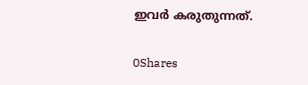ഇവര്‍ കരുതുന്നത്.

0Shares